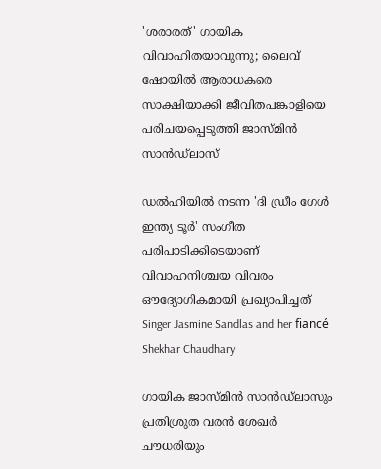'ശരാരത്' ഗായിക വിവാഹിതയാവുന്നു; ലൈവ് ഷോയിൽ ആരാധകരെ സാക്ഷിയാക്കി ജീവിതപങ്കാളിയെ പരിചയപ്പെടുത്തി ജാസ്മിൻ സാൻഡ്‌ലാസ്

ഡല്‍ഹിയില്‍ നടന്ന 'ദി ഡ്രീം ഗേള്‍ ഇന്ത്യ ടൂര്‍' സംഗീത പരിപാടിക്കിടെയാണ് വിവാഹനിശ്ചയ വിവരം ഔദ്യോഗികമായി പ്രഖ്യാപിച്ചത്
Singer Jasmine Sandlas and her fiancé Shekhar Chaudhary

ഗായിക ജാസ്‌മിൻ സാൻഡ്‌ലാസും പ്രതിശ്രുത വരൻ ശേഖർ ചൗധരിയും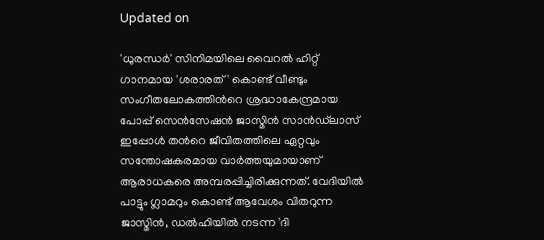Updated on

'ധുരന്ധര്‍' സിനിമയിലെ വൈറല്‍ ഹിറ്റ് ഗാനമായ 'ശരാരത്' കൊണ്ട് വീണ്ടും സംഗീതലോകത്തിന്‍റെ ശ്രദ്ധാകേന്ദ്രമായ പോപ്പ് സെന്‍സേഷന്‍ ജാസ്മിന്‍ സാൻഡ്‌ലാസ് ഇപ്പോള്‍ തന്‍റെ ജീവിതത്തിലെ ഏറ്റവും സന്തോഷകരമായ വാര്‍ത്തയുമായാണ് ആരാധകരെ അമ്പരപ്പിച്ചിരിക്കുന്നത്. വേദിയില്‍ പാട്ടും ഗ്ലാമറും കൊണ്ട് ആവേശം വിതറുന്ന ജാസ്മിന്‍, ഡല്‍ഹിയില്‍ നടന്ന 'ദി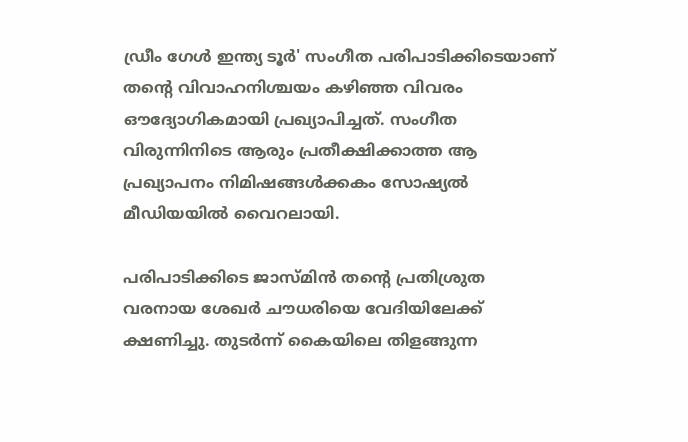ഡ്രീം ഗേള്‍ ഇന്ത്യ ടൂര്‍' സംഗീത പരിപാടിക്കിടെയാണ് തന്‍റെ വിവാഹനിശ്ചയം കഴിഞ്ഞ വിവരം ഔദ്യോഗികമായി പ്രഖ്യാപിച്ചത്. സംഗീത വിരുന്നിനിടെ ആരും പ്രതീക്ഷിക്കാത്ത ആ പ്രഖ്യാപനം നിമിഷങ്ങള്‍ക്കകം സോഷ്യല്‍ മീഡിയയില്‍ വൈറലായി.

പരിപാടിക്കിടെ ജാസ്മിന്‍ തന്‍റെ പ്രതിശ്രുത വരനായ ശേഖര്‍ ചൗധരിയെ വേദിയിലേക്ക് ക്ഷണിച്ചു. തുടര്‍ന്ന് കൈയിലെ തിളങ്ങുന്ന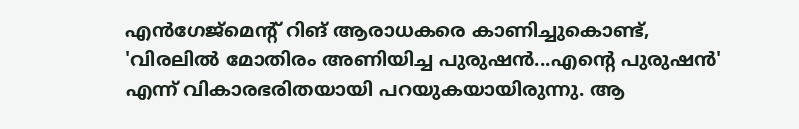എന്‍ഗേജ്‌മെന്‍റ് റിങ് ആരാധകരെ കാണിച്ചുകൊണ്ട്, 'വിരലില്‍ മോതിരം അണിയിച്ച പുരുഷന്‍...എന്‍റെ പുരുഷന്‍' എന്ന് വികാരഭരിതയായി പറയുകയായിരുന്നു. ആ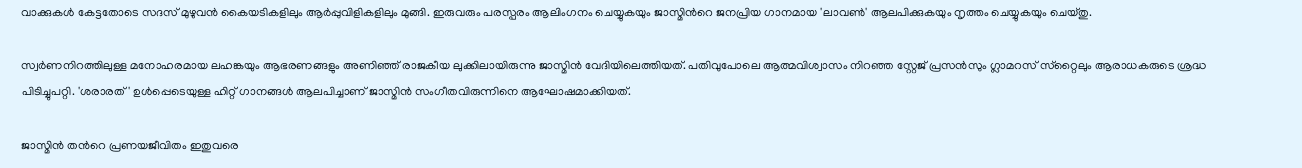വാക്കുകള്‍ കേട്ടതോടെ സദസ് മുഴുവന്‍ കൈയടികളിലും ആര്‍പ്പുവിളികളിലും മുങ്ങി. ഇരുവരും പരസ്പരം ആലിംഗനം ചെയ്യുകയും ജാസ്മിന്‍റെ ജനപ്രിയ ഗാനമായ 'ലാവണ്‍' ആലപിക്കുകയും നൃത്തം ചെയ്യുകയും ചെയ്തു.

സ്വര്‍ണനിറത്തിലുള്ള മനോഹരമായ ലഹങ്കയും ആഭരണങ്ങളും അണിഞ്ഞ് രാജകീയ ലുക്കിലായിരുന്നു ജാസ്മിന്‍ വേദിയിലെത്തിയത്. പതിവുപോലെ ആത്മവിശ്വാസം നിറഞ്ഞ സ്റ്റേജ് പ്രസന്‍സും ഗ്ലാമറസ് സ്‌റ്റൈലും ആരാധകരുടെ ശ്രദ്ധ പിടിച്ചുപറ്റി. 'ശരാരത്' ഉള്‍പ്പെടെയുള്ള ഹിറ്റ് ഗാനങ്ങള്‍ ആലപിച്ചാണ് ജാസ്മിന്‍ സംഗീതവിരുന്നിനെ ആഘോഷമാക്കിയത്.

ജാസ്മിന്‍ തന്‍റെ പ്രണയജീവിതം ഇതുവരെ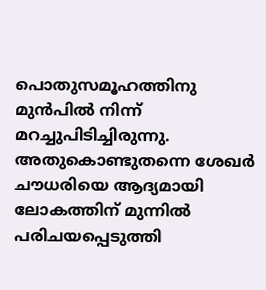പൊതുസമൂഹത്തിനു മുന്‍പില്‍ നിന്ന് മറച്ചുപിടിച്ചിരുന്നു. അതുകൊണ്ടുതന്നെ ശേഖര്‍ ചൗധരിയെ ആദ്യമായി ലോകത്തിന് മുന്നില്‍ പരിചയപ്പെടുത്തി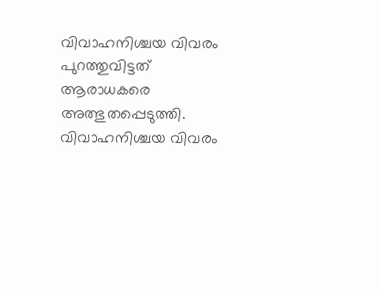വിവാഹനിശ്ചയ വിവരം പുറത്തുവിട്ടത് ആരാധകരെ അത്ഭുതപ്പെടുത്തി. വിവാഹനിശ്ചയ വിവരം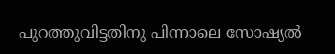പുറത്തുവിട്ടതിനു പിന്നാലെ സോഷ്യല്‍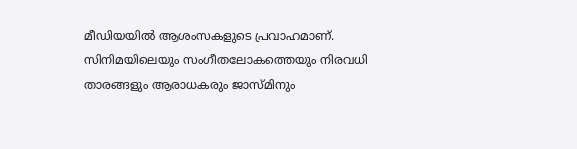മീഡിയയില്‍ ആശംസകളുടെ പ്രവാഹമാണ്. സിനിമയിലെയും സംഗീതലോകത്തെയും നിരവധി താരങ്ങളും ആരാധകരും ജാസ്മിനും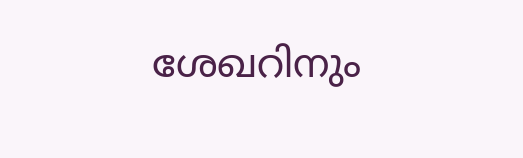ശേഖറിനും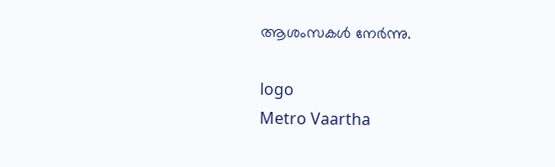ആശംസകള്‍ നേര്‍ന്നു.

logo
Metro Vaartha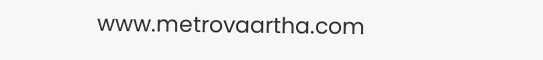www.metrovaartha.com